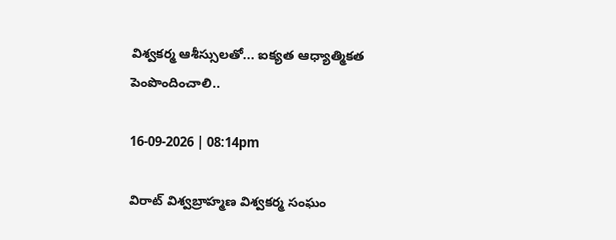విశ్వకర్మ ఆశీస్సులతో... ఐక్యత ఆధ్యాత్మికత పెంపొందించాలి..

16-09-2026 | 08:14pm

విరాట్ విశ్వబ్రాహ్మణ విశ్వకర్మ సంఘం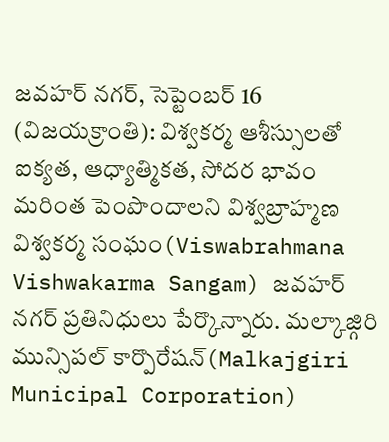జవహర్ నగర్, సెప్టెంబర్ 16 (విజయక్రాంతి): విశ్వకర్మ ఆశీస్సులతో ఐక్యత, ఆధ్యాత్మికత, సోదర భావం మరింత పెంపొందాలని విశ్వబ్రాహ్మణ విశ్వకర్మ సంఘం(Viswabrahmana Vishwakarma Sangam) జవహర్ నగర్ ప్రతినిధులు పేర్కొన్నారు. మల్కాజ్గిరి మున్సిపల్ కార్పొరేషన్(Malkajgiri Municipal Corporation)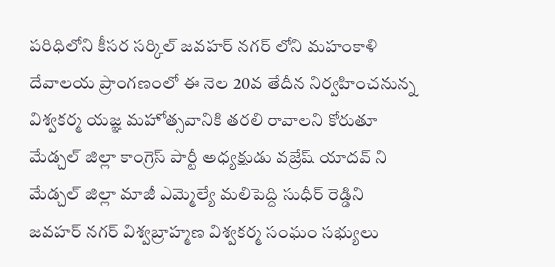పరిధిలోని కీసర సర్కిల్ జవహర్ నగర్ లోని మహంకాళి దేవాలయ ప్రాంగణంలో ఈ నెల 20వ తేదీన నిర్వహించనున్న విశ్వకర్మ యజ్ఞ మహోత్సవానికి తరలి రావాలని కోరుతూ మేడ్చల్ జిల్లా కాంగ్రెస్ పార్టీ అధ్యక్షుడు వజ్రేష్ యాదవ్ ని మేడ్చల్ జిల్లా మాజీ ఎమ్మెల్యే మలిపెద్ది సుధీర్ రెడ్డిని జవహర్ నగర్ విశ్వబ్రాహ్మణ విశ్వకర్మ సంఘం సభ్యులు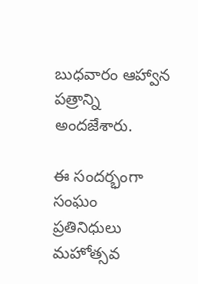బుధవారం ఆహ్వాన పత్రాన్ని అందజేశారు.

ఈ సందర్భంగా సంఘం ప్రతినిధులు మహోత్సవ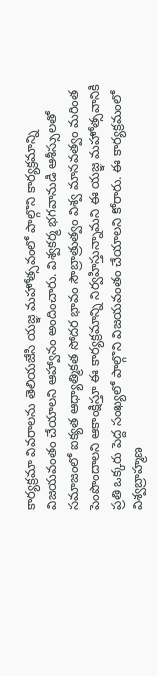కార్యక్రమా వివరాలను తెలియజేసి యజ్ఞ మహోత్సవంలో పాల్గొని కార్యక్రమాన్ని విజయవంతం చేయాలని ఆహ్వానం అందించారు. విశ్వకర్మ భగవానుడి ఆశీస్సులతో సమాజంలో ఐక్యత ఆధ్యాత్మికత సోదర భావం సౌబ్రాత్రుత్వం విశ్వ మానవత్వం మరింత పెంపొందాలని ఆకాంక్షిస్తూ ఈ కార్యక్రమాన్ని నిర్వహిస్తున్నామని ఈ యజ్ఞ మహోత్సవానికి ప్రతి ఒక్కరు పెద్ద సంఖ్యలో పాల్గొని విజయవంతం చేయాలని కోరారు. ఈ కార్యక్రమంలో విశ్వబ్రాహ్మణ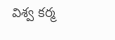విశ్వ కర్మ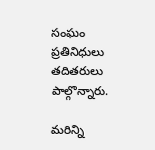సంఘం ప్రతినిధులు తదితరులు పాల్గొన్నారు.

మరిన్ని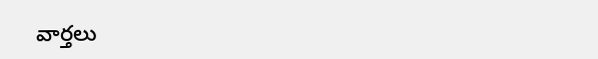వార్తలు